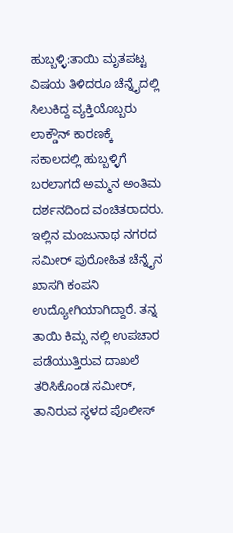ಹುಬ್ಬಳ್ಳಿ:ತಾಯಿ ಮೃತಪಟ್ಟ ವಿಷಯ ತಿಳಿದರೂ ಚೆನ್ನೈದಲ್ಲಿ ಸಿಲುಕಿದ್ದ ವ್ಯಕ್ತಿಯೊಬ್ಬರು ಲಾಕ್ಡೌನ್ ಕಾರಣಕ್ಕೆ ಸಕಾಲದಲ್ಲಿ ಹುಬ್ಬಳ್ಳಿಗೆ ಬರಲಾಗದೆ ಅಮ್ಮನ ಅಂತಿಮ ದರ್ಶನದಿಂದ ವಂಚಿತರಾದರು.
ಇಲ್ಲಿನ ಮಂಜುನಾಥ ನಗರದ ಸಮೀರ್ ಪುರೋಹಿತ ಚೆನ್ನೈನ ಖಾಸಗಿ ಕಂಪನಿ ಉದ್ಯೋಗಿಯಾಗಿದ್ದಾರೆ. ತನ್ನ ತಾಯಿ ಕಿಮ್ಸ ನಲ್ಲಿ ಉಪಚಾರ ಪಡೆಯುತ್ತಿರುವ ದಾಖಲೆ ತರಿಸಿಕೊಂಡ ಸಮೀರ್, ತಾನಿರುವ ಸ್ಥಳದ ಪೊಲೀಸ್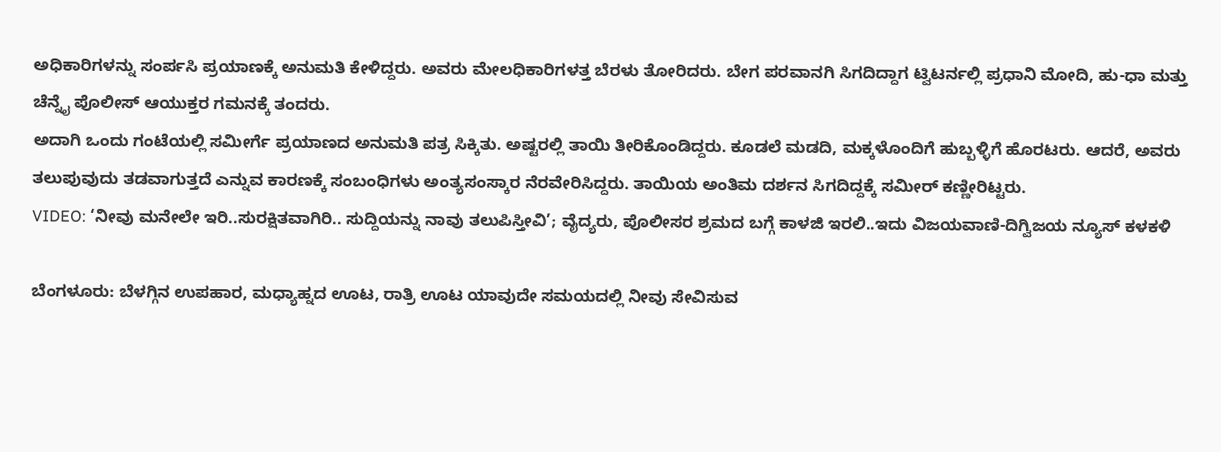ಅಧಿಕಾರಿಗಳನ್ನು ಸಂರ್ಪಸಿ ಪ್ರಯಾಣಕ್ಕೆ ಅನುಮತಿ ಕೇಳಿದ್ದರು. ಅವರು ಮೇಲಧಿಕಾರಿಗಳತ್ತ ಬೆರಳು ತೋರಿದರು. ಬೇಗ ಪರವಾನಗಿ ಸಿಗದಿದ್ದಾಗ ಟ್ವಿಟರ್ನಲ್ಲಿ ಪ್ರಧಾನಿ ಮೋದಿ, ಹು-ಧಾ ಮತ್ತು ಚೆನ್ನೈ ಪೊಲೀಸ್ ಆಯುಕ್ತರ ಗಮನಕ್ಕೆ ತಂದರು.
ಅದಾಗಿ ಒಂದು ಗಂಟೆಯಲ್ಲಿ ಸಮೀರ್ಗೆ ಪ್ರಯಾಣದ ಅನುಮತಿ ಪತ್ರ ಸಿಕ್ಕಿತು. ಅಷ್ಟರಲ್ಲಿ ತಾಯಿ ತೀರಿಕೊಂಡಿದ್ದರು. ಕೂಡಲೆ ಮಡದಿ, ಮಕ್ಕಳೊಂದಿಗೆ ಹುಬ್ಬಳ್ಳಿಗೆ ಹೊರಟರು. ಆದರೆ, ಅವರು ತಲುಪುವುದು ತಡವಾಗುತ್ತದೆ ಎನ್ನುವ ಕಾರಣಕ್ಕೆ ಸಂಬಂಧಿಗಳು ಅಂತ್ಯಸಂಸ್ಕಾರ ನೆರವೇರಿಸಿದ್ದರು. ತಾಯಿಯ ಅಂತಿಮ ದರ್ಶನ ಸಿಗದಿದ್ದಕ್ಕೆ ಸಮೀರ್ ಕಣ್ಣೀರಿಟ್ಟರು.
VIDEO: ‘ನೀವು ಮನೇಲೇ ಇರಿ..ಸುರಕ್ಷಿತವಾಗಿರಿ.. ಸುದ್ದಿಯನ್ನು ನಾವು ತಲುಪಿಸ್ತೀವಿ’; ವೈದ್ಯರು, ಪೊಲೀಸರ ಶ್ರಮದ ಬಗ್ಗೆ ಕಾಳಜಿ ಇರಲಿ..ಇದು ವಿಜಯವಾಣಿ-ದಿಗ್ವಿಜಯ ನ್ಯೂಸ್ ಕಳಕಳಿ

ಬೆಂಗಳೂರು: ಬೆಳಗ್ಗಿನ ಉಪಹಾರ, ಮಧ್ಯಾಹ್ನದ ಊಟ, ರಾತ್ರಿ ಊಟ ಯಾವುದೇ ಸಮಯದಲ್ಲಿ ನೀವು ಸೇವಿಸುವ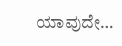ಯಾವುದೇ…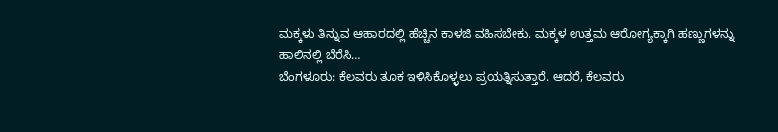ಮಕ್ಕಳು ತಿನ್ನುವ ಆಹಾರದಲ್ಲಿ ಹೆಚ್ಚಿನ ಕಾಳಜಿ ವಹಿಸಬೇಕು. ಮಕ್ಕಳ ಉತ್ತಮ ಆರೋಗ್ಯಕ್ಕಾಗಿ ಹಣ್ಣುಗಳನ್ನು ಹಾಲಿನಲ್ಲಿ ಬೆರೆಸಿ…
ಬೆಂಗಳೂರು: ಕೆಲವರು ತೂಕ ಇಳಿಸಿಕೊಳ್ಳಲು ಪ್ರಯತ್ನಿಸುತ್ತಾರೆ. ಆದರೆ, ಕೆಲವರು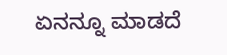ಏನನ್ನೂ ಮಾಡದೆ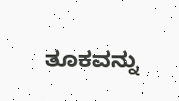ತೂಕವನ್ನು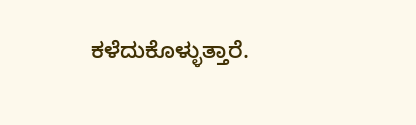ಕಳೆದುಕೊಳ್ಳುತ್ತಾರೆ.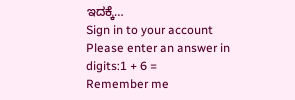ಇದಕ್ಕೆ…
Sign in to your account
Please enter an answer in digits:1 + 6 =
Remember me